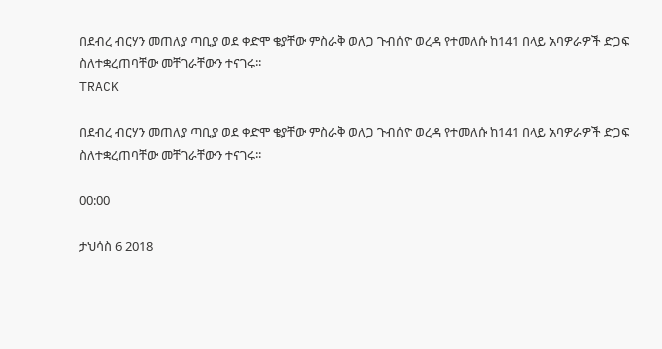በደብረ ብርሃን መጠለያ ጣቢያ ወደ ቀድሞ ቄያቸው ምስራቅ ወለጋ ጉብሰዮ ወረዳ የተመለሱ ከ141 በላይ አባዎራዎች ድጋፍ ስለተቋረጠባቸው መቸገራቸውን ተናገሩ፡፡
TRACK

በደብረ ብርሃን መጠለያ ጣቢያ ወደ ቀድሞ ቄያቸው ምስራቅ ወለጋ ጉብሰዮ ወረዳ የተመለሱ ከ141 በላይ አባዎራዎች ድጋፍ ስለተቋረጠባቸው መቸገራቸውን ተናገሩ፡፡

00:00

ታህሳስ 6 2018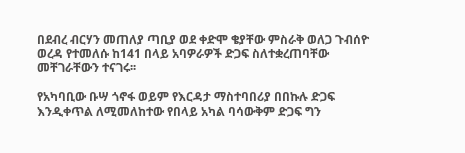በደብረ ብርሃን መጠለያ ጣቢያ ወደ ቀድሞ ቄያቸው ምስራቅ ወለጋ ጉብሰዮ ወረዳ የተመለሱ ከ141 በላይ አባዎራዎች ድጋፍ ስለተቋረጠባቸው መቸገራቸውን ተናገሩ፡፡

የአካባቢው ቡሣ ጎኖፋ ወይም የእርዳታ ማስተባበሪያ በበኩሉ ድጋፍ እንዲቀጥል ለሚመለከተው የበላይ አካል ባሳውቅም ድጋፍ ግን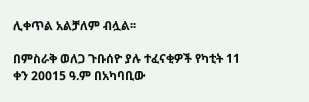ሊቀጥል አልቻለም ብሏል፡፡

በምስራቅ ወለጋ ጉቡሰዮ ያሉ ተፈናቂዎች የካቲት 11 ቀን 20015 ዓ.ም በአካባቢው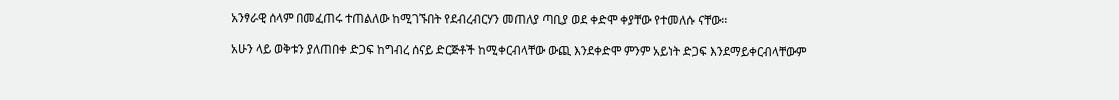አንፃራዊ ሰላም በመፈጠሩ ተጠልለው ከሚገኙበት የደብረብርሃን መጠለያ ጣቢያ ወደ ቀድሞ ቀያቸው የተመለሱ ናቸው፡፡

አሁን ላይ ወቅቱን ያለጠበቀ ድጋፍ ከግብረ ሰናይ ድርጅቶች ከሚቀርብላቸው ውጪ እንደቀድሞ ምንም አይነት ድጋፍ እንደማይቀርብላቸውም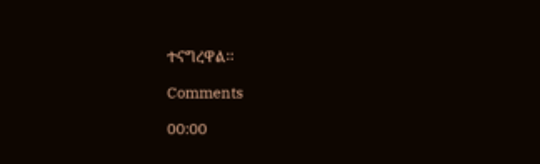ተናግረዋል፡፡

Comments

00:00